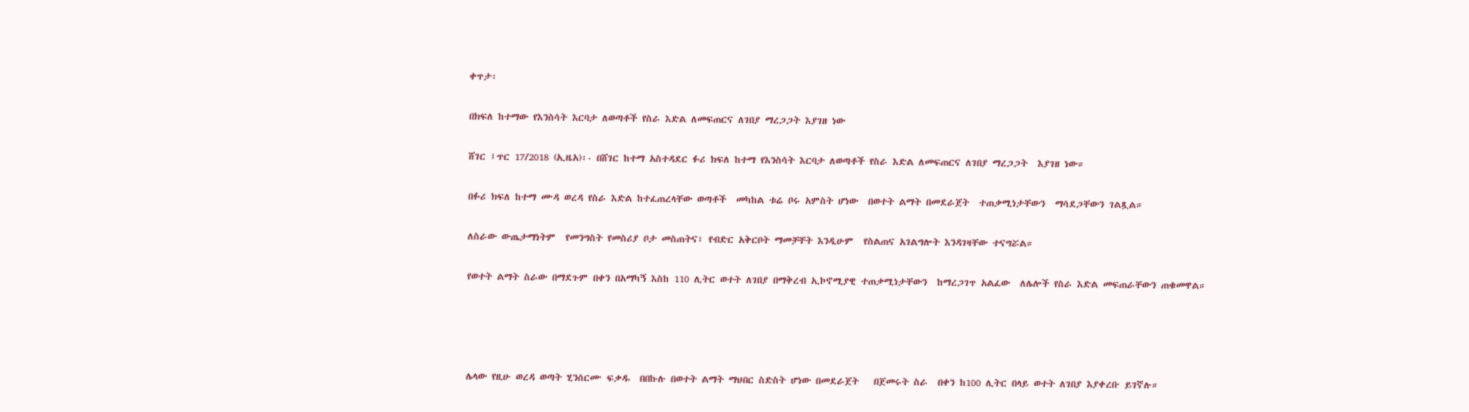ቀጥታ፡

በክፍለ ከተማው የእንስሳት እርባታ ለወጣቶች የስራ እድል ለመፍጠርና ለገበያ ማረጋጋት እያገዘ ነው

ሸገር ፤ጥር 17/2018 (ኢዜአ)፡- በሸገር ከተማ አስተዳደር ፉሪ ክፍለ ከተማ የእንስሳት እርባታ ለወጣቶች የስራ እድል ለመፍጠርና ለገበያ ማረጋጋት  እያገዘ ነው።

በፉሪ ክፍለ ከተማ ሙዳ ወረዳ የስራ እድል ከተፈጠረላቸው ወጣቶች  መካከል ቱሬ ቦሩ አምስት ሆነው  በወተት ልማት በመደራጀት  ተጠቃሚነታቸውን  ማሳደጋቸውን ገልጿል።

ለስራው ውጤታማነትም  የመንግስት የመስሪያ ቦታ መስጠትና፣ የብድር አቅርቦት ማመቻቸት እንዲሁም  የስልጠና አገልግሎት እንዳገዛቸው ተናግሯል።

የወተት ልማት ስራው በማደጉም በቀን በአማካኝ እስከ 110 ሊትር ወተት ለገበያ በማቅረብ ኢኮኖሚያዊ ተጠቃሚነታቸውን  ከማረጋገጥ አልፈው  ለሌሎች የስራ እድል መፍጠራቸውን ጠቁመዋል።




ሌላው የዚሁ ወረዳ ወጣት ሂንሰርሙ ፍቃዱ  በበኩሉ በወተት ልማት ማህበር ስድስት ሆነው በመደራጀት   በጀመሩት ስራ  በቀን ከ100 ሊትር በላይ ወተት ለገበያ እያቀረቡ ይገኛሉ።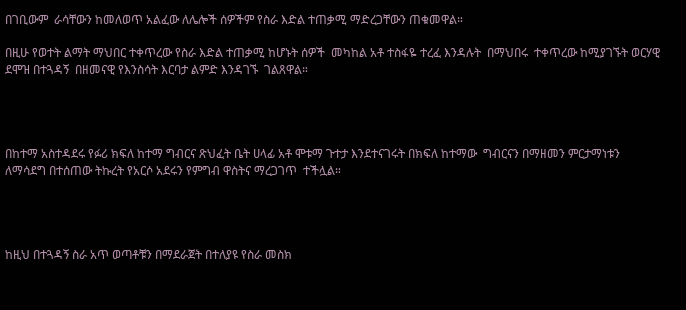በገቢውም  ራሳቸውን ከመለወጥ አልፈው ለሌሎች ሰዎችም የስራ እድል ተጠቃሚ ማድረጋቸውን ጠቁመዋል።

በዚሁ የወተት ልማት ማህበር ተቀጥረው የስራ እድል ተጠቃሚ ከሆኑት ሰዎች  መካከል አቶ ተስፋዬ ተረፈ እንዳሉት  በማህበሩ  ተቀጥረው ከሚያገኙት ወርሃዊ ደሞዝ በተጓዳኝ  በዘመናዊ የእንስሳት እርባታ ልምድ እንዳገኙ  ገልጸዋል።




በከተማ አስተዳደሩ የፉሪ ክፍለ ከተማ ግብርና ጽህፈት ቤት ሀላፊ አቶ ሞቱማ ጉተታ እንደተናገሩት በክፍለ ከተማው  ግብርናን በማዘመን ምርታማነቱን ለማሳደግ በተሰጠው ትኩረት የአርሶ አደሩን የምግብ ዋስትና ማረጋገጥ  ተችሏል።




ከዚህ በተጓዳኝ ስራ አጥ ወጣቶቹን በማደራጀት በተለያዩ የስራ መስክ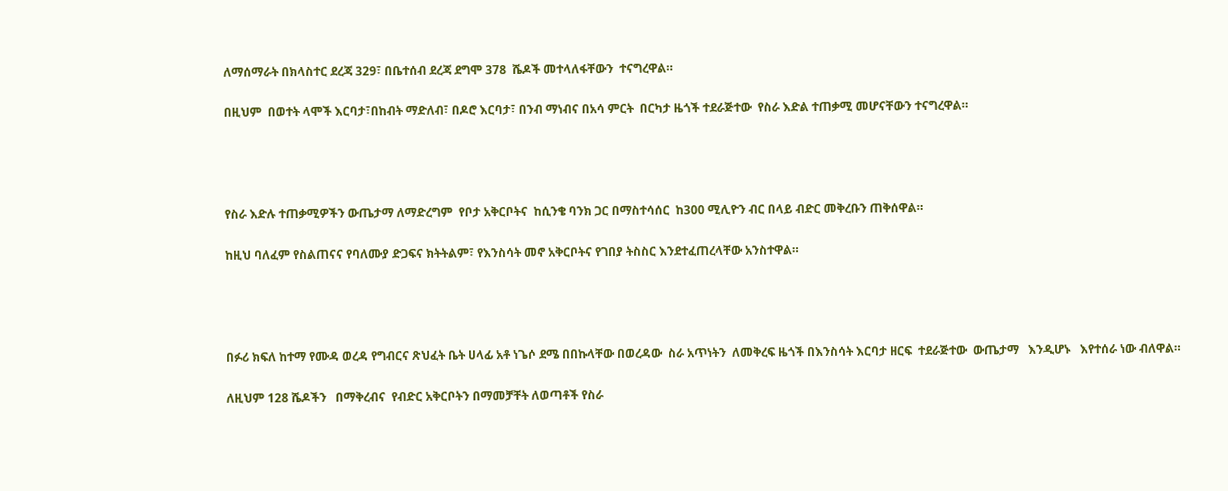ለማሰማራት በክላስተር ደረጃ 329፣ በቤተሰብ ደረጃ ደግሞ 378  ሼዶች መተላለፋቸውን  ተናግረዋል።

በዚህም  በወተት ላሞች እርባታ፣በከብት ማድለብ፣ በዶሮ እርባታ፣ በንብ ማነብና በአሳ ምርት  በርካታ ዜጎች ተደራጅተው  የስራ እድል ተጠቃሚ መሆናቸውን ተናግረዋል።




የስራ እድሉ ተጠቃሚዎችን ውጤታማ ለማድረግም  የቦታ አቅርቦትና  ከሲንቄ ባንክ ጋር በማስተሳሰር  ከ300 ሚሊዮን ብር በላይ ብድር መቅረቡን ጠቅሰዋል።

ከዚህ ባለፈም የስልጠናና የባለሙያ ድጋፍና ክትትልም፣ የእንስሳት መኖ አቅርቦትና የገበያ ትስስር እንደተፈጠረላቸው አንስተዋል።




በፉሪ ክፍለ ከተማ የሙዳ ወረዳ የግብርና ጽህፈት ቤት ሀላፊ አቶ ነጌሶ ደሜ በበኩላቸው በወረዳው  ስራ አጥነትን  ለመቅረፍ ዜጎች በእንስሳት እርባታ ዘርፍ  ተደራጅተው  ውጤታማ   እንዲሆኑ   እየተሰራ ነው ብለዋል።

ለዚህም 128 ሼዶችን   በማቅረብና  የብድር አቅርቦትን በማመቻቸት ለወጣቶች የስራ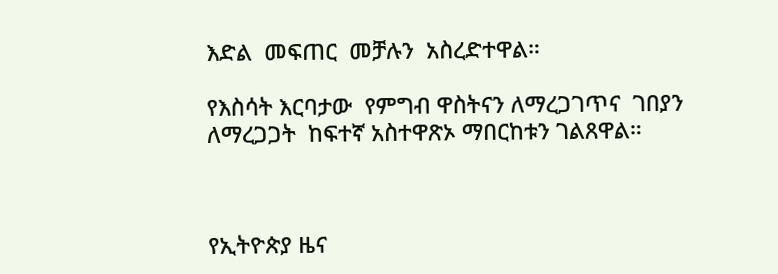እድል  መፍጠር  መቻሉን  አስረድተዋል።

የእስሳት እርባታው  የምግብ ዋስትናን ለማረጋገጥና  ገበያን ለማረጋጋት  ከፍተኛ አስተዋጽኦ ማበርከቱን ገልጸዋል።



የኢትዮጵያ ዜና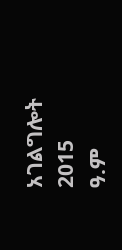አገልግሎት
2015
ዓ.ም